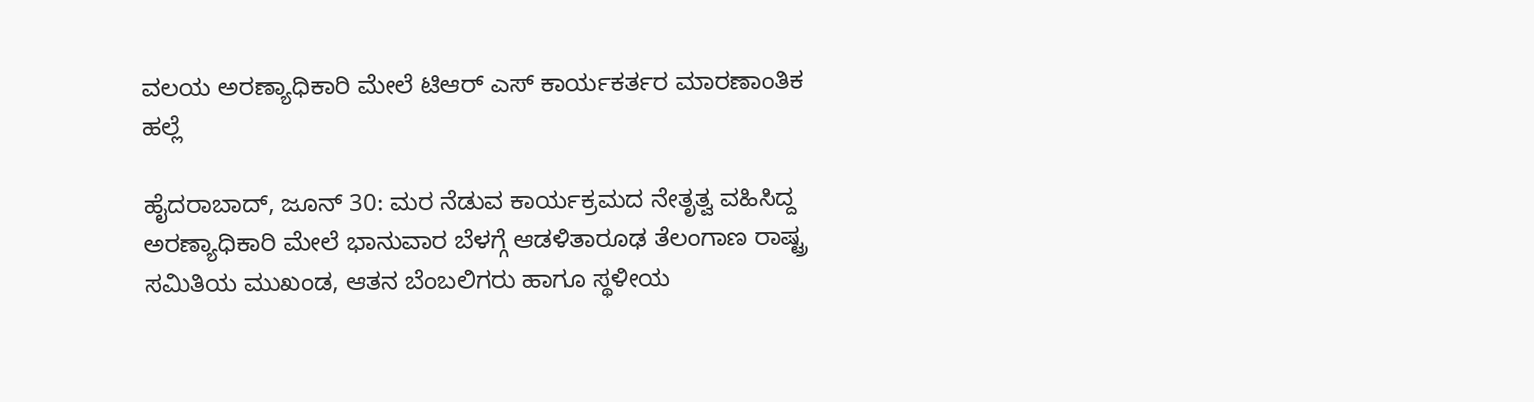ವಲಯ ಅರಣ್ಯಾಧಿಕಾರಿ ಮೇಲೆ ಟಿಆರ್ ಎಸ್ ಕಾರ್ಯಕರ್ತರ ಮಾರಣಾಂತಿಕ ಹಲ್ಲೆ

ಹೈದರಾಬಾದ್, ಜೂನ್ 30: ಮರ ನೆಡುವ ಕಾರ್ಯಕ್ರಮದ ನೇತೃತ್ವ ವಹಿಸಿದ್ದ ಅರಣ್ಯಾಧಿಕಾರಿ ಮೇಲೆ ಭಾನುವಾರ ಬೆಳಗ್ಗೆ ಆಡಳಿತಾರೂಢ ತೆಲಂಗಾಣ ರಾಷ್ಟ್ರ ಸಮಿತಿಯ ಮುಖಂಡ, ಆತನ ಬೆಂಬಲಿಗರು ಹಾಗೂ ಸ್ಥಳೀಯ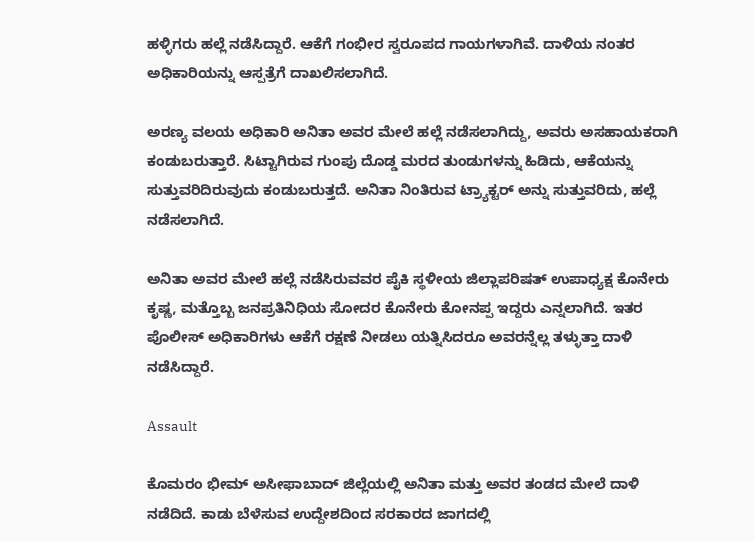ಹಳ್ಳಿಗರು ಹಲ್ಲೆ ನಡೆಸಿದ್ದಾರೆ. ಆಕೆಗೆ ಗಂಭೀರ ಸ್ವರೂಪದ ಗಾಯಗಳಾಗಿವೆ. ದಾಳಿಯ ನಂತರ ಅಧಿಕಾರಿಯನ್ನು ಆಸ್ಪತ್ರೆಗೆ ದಾಖಲಿಸಲಾಗಿದೆ.

ಅರಣ್ಯ ವಲಯ ಅಧಿಕಾರಿ ಅನಿತಾ ಅವರ ಮೇಲೆ ಹಲ್ಲೆ ನಡೆಸಲಾಗಿದ್ದು, ಅವರು ಅಸಹಾಯಕರಾಗಿ ಕಂಡುಬರುತ್ತಾರೆ. ಸಿಟ್ಟಾಗಿರುವ ಗುಂಪು ದೊಡ್ಡ ಮರದ ತುಂಡುಗಳನ್ನು ಹಿಡಿದು, ಆಕೆಯನ್ನು ಸುತ್ತುವರಿದಿರುವುದು ಕಂಡುಬರುತ್ತದೆ. ಅನಿತಾ ನಿಂತಿರುವ ಟ್ರ್ಯಾಕ್ಟರ್ ಅನ್ನು ಸುತ್ತುವರಿದು, ಹಲ್ಲೆ ನಡೆಸಲಾಗಿದೆ.

ಅನಿತಾ ಅವರ ಮೇಲೆ ಹಲ್ಲೆ ನಡೆಸಿರುವವರ ಪೈಕಿ ಸ್ಥಳೀಯ ಜಿಲ್ಲಾಪರಿಷತ್ ಉಪಾಧ್ಯಕ್ಷ ಕೊನೇರು ಕೃಷ್ಣ, ಮತ್ತೊಬ್ಬ ಜನಪ್ರತಿನಿಧಿಯ ಸೋದರ ಕೊನೇರು ಕೋನಪ್ಪ ಇದ್ದರು ಎನ್ನಲಾಗಿದೆ. ಇತರ ಪೊಲೀಸ್ ಅಧಿಕಾರಿಗಳು ಆಕೆಗೆ ರಕ್ಷಣೆ ನೀಡಲು ಯತ್ನಿಸಿದರೂ ಅವರನ್ನೆಲ್ಲ ತಳ್ಳುತ್ತಾ ದಾಳಿ ನಡೆಸಿದ್ದಾರೆ.

Assault

ಕೊಮರಂ ಭೀಮ್ ಅಸೀಫಾಬಾದ್ ಜಿಲ್ಲೆಯಲ್ಲಿ ಅನಿತಾ ಮತ್ತು ಅವರ ತಂಡದ ಮೇಲೆ ದಾಳಿ ನಡೆದಿದೆ. ಕಾಡು ಬೆಳೆಸುವ ಉದ್ದೇಶದಿಂದ ಸರಕಾರದ ಜಾಗದಲ್ಲಿ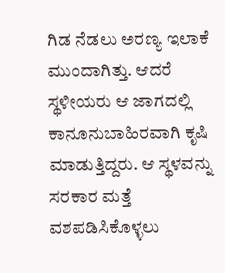ಗಿಡ ನೆಡಲು ಅರಣ್ಯ ಇಲಾಕೆ ಮುಂದಾಗಿತ್ತು. ಆದರೆ ಸ್ಥಳೀಯರು ಆ ಜಾಗದಲ್ಲಿ ಕಾನೂನುಬಾಹಿರವಾಗಿ ಕೃಷಿ ಮಾಡುತ್ತಿದ್ದರು. ಆ ಸ್ಥಳವನ್ನು ಸರಕಾರ ಮತ್ತೆ ವಶಪಡಿಸಿಕೊಳ್ಳಲು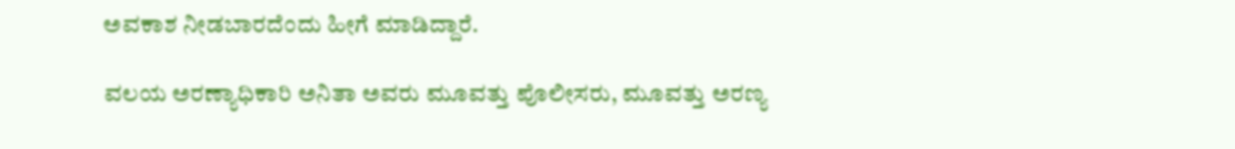ಅವಕಾಶ ನೀಡಬಾರದೆಂದು ಹೀಗೆ ಮಾಡಿದ್ದಾರೆ.

ವಲಯ ಅರಣ್ಯಾಧಿಕಾರಿ ಅನಿತಾ ಅವರು ಮೂವತ್ತು ಪೊಲೀಸರು, ಮೂವತ್ತು ಅರಣ್ಯ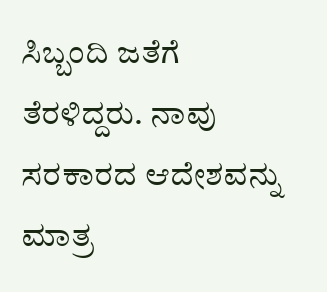ಸಿಬ್ಬಂದಿ ಜತೆಗೆ ತೆರಳಿದ್ದರು. ನಾವು ಸರಕಾರದ ಆದೇಶವನ್ನು ಮಾತ್ರ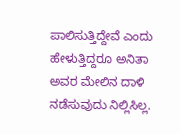ಪಾಲಿಸುತ್ತಿದ್ದೇವೆ ಎಂದು ಹೇಳುತ್ತಿದ್ದರೂ ಅನಿತಾ ಅವರ ಮೇಲಿನ ದಾಳಿ ನಡೆಸುವುದು ನಿಲ್ಲಿಸಿಲ್ಲ.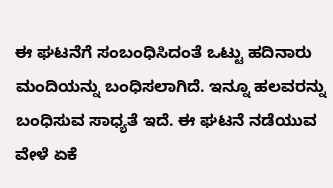ಈ ಘಟನೆಗೆ ಸಂಬಂಧಿಸಿದಂತೆ ಒಟ್ಟು ಹದಿನಾರು ಮಂದಿಯನ್ನು ಬಂಧಿಸಲಾಗಿದೆ. ಇನ್ನೂ ಹಲವರನ್ನು ಬಂಧಿಸುವ ಸಾಧ್ಯತೆ ಇದೆ. ಈ ಘಟನೆ ನಡೆಯುವ ವೇಳೆ ಏಕೆ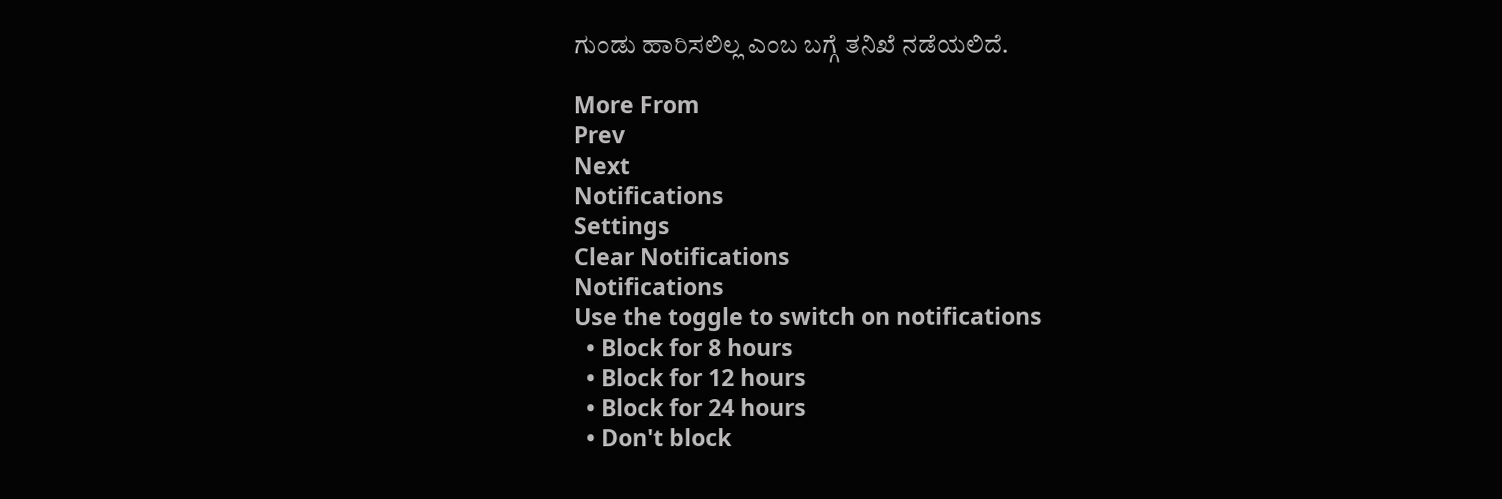ಗುಂಡು ಹಾರಿಸಲಿಲ್ಲ ಎಂಬ ಬಗ್ಗೆ ತನಿಖೆ ನಡೆಯಲಿದೆ.

More From
Prev
Next
Notifications
Settings
Clear Notifications
Notifications
Use the toggle to switch on notifications
  • Block for 8 hours
  • Block for 12 hours
  • Block for 24 hours
  • Don't block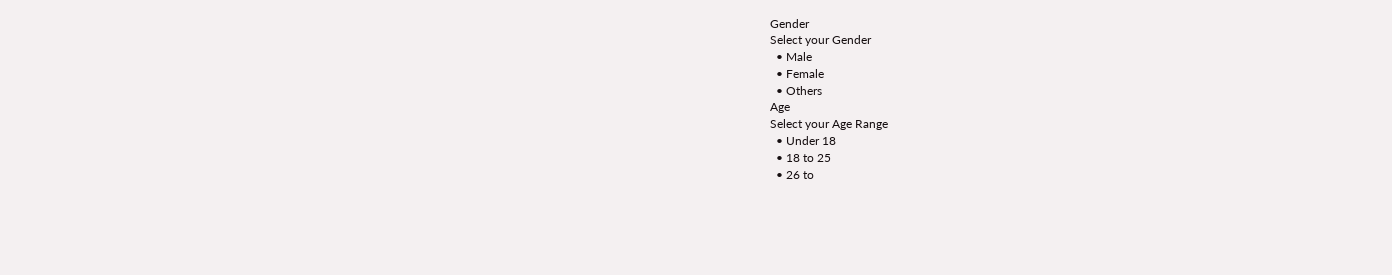Gender
Select your Gender
  • Male
  • Female
  • Others
Age
Select your Age Range
  • Under 18
  • 18 to 25
  • 26 to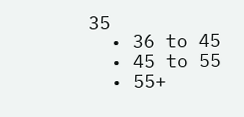35
  • 36 to 45
  • 45 to 55
  • 55+